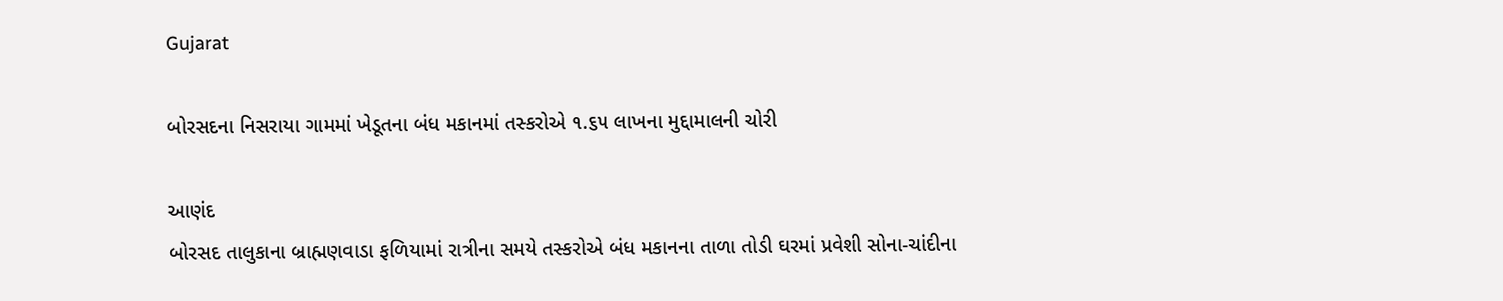Gujarat

બોરસદના નિસરાયા ગામમાં ખેડૂતના બંધ મકાનમાં તસ્કરોએ ૧.૬૫ લાખના મુદ્દામાલની ચોરી

આણંદ
બોરસદ તાલુકાના બ્રાહ્મણવાડા ફળિયામાં રાત્રીના સમયે તસ્કરોએ બંધ મકાનના તાળા તોડી ઘરમાં પ્રવેશી સોના-ચાંદીના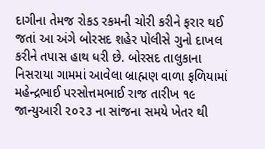દાગીના તેમજ રોકડ રકમની ચોરી કરીને ફરાર થઈ જતાં આ અંગે બોરસદ શહેર પોલીસે ગુનો દાખલ કરીને તપાસ હાથ ધરી છે. બોરસદ તાલુકાના નિસરાયા ગામમાં આવેલા બ્રાહ્મણ વાળા ફળિયામાં મહેન્દ્રભાઈ પરસોત્તમભાઈ રાજ તારીખ ૧૯ જાન્યુઆરી ૨૦૨૩ ના સાંજના સમયે ખેતર થી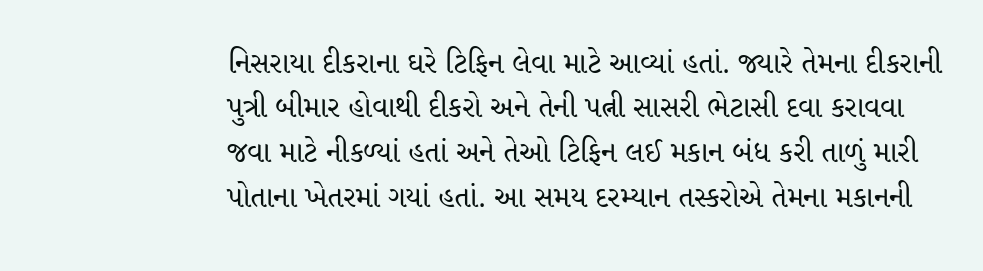નિસરાયા દીકરાના ઘરે ટિફિન લેવા માટે આવ્યાં હતાં. જ્યારે તેમના દીકરાની પુત્રી બીમાર હોવાથી દીકરો અને તેની પત્ની સાસરી ભેટાસી દવા કરાવવા જવા માટે નીકળ્યાં હતાં અને તેઓ ટિફિન લઈ મકાન બંધ કરી તાળું મારી પોતાના ખેતરમાં ગયાં હતાં. આ સમય દરમ્યાન તસ્કરોએ તેમના મકાનની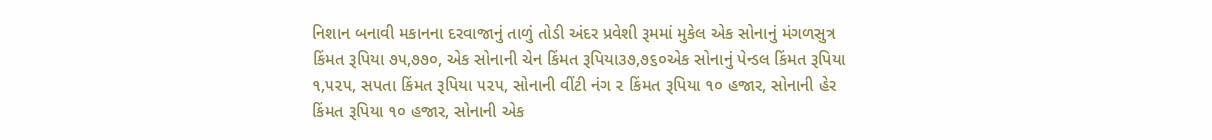નિશાન બનાવી મકાનના દરવાજાનું તાળું તોડી અંદર પ્રવેશી રૂમમાં મુકેલ એક સોનાનું મંગળસુત્ર કિંમત રૂપિયા ૭૫,૭૭૦, એક સોનાની ચેન કિંમત રૂપિયા૩૭,૭૬૦એક સોનાનું પેન્ડલ કિંમત રૂપિયા ૧,૫૨૫, સપતા કિંમત રૂપિયા ૫૨૫, સોનાની વીંટી નંગ ૨ કિંમત રૂપિયા ૧૦ હજાર, સોનાની હેર કિંમત રૂપિયા ૧૦ હજાર, સોનાની એક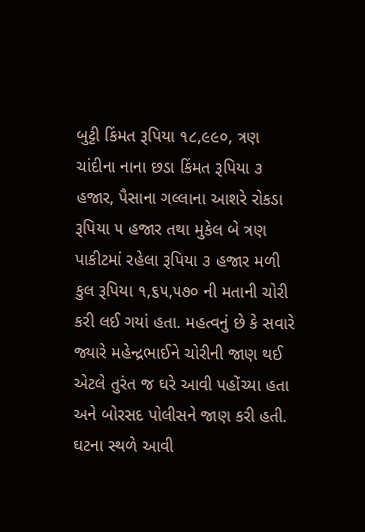બુટ્ટી કિંમત રૂપિયા ૧૮,૯૯૦, ત્રણ ચાંદીના નાના છડા કિંમત રૂપિયા ૩ હજાર, પૈસાના ગલ્લાના આશરે રોકડા રૂપિયા ૫ હજાર તથા મુકેલ બે ત્રણ પાકીટમાં રહેલા રૂપિયા ૩ હજાર મળી કુલ રૂપિયા ૧,૬૫,૫૭૦ ની મતાની ચોરી કરી લઈ ગયાં હતા. મહત્વનું છે કે સવારે જ્યારે મહેન્દ્રભાઈને ચોરીની જાણ થઈ એટલે તુરંત જ ઘરે આવી પહોંચ્યા હતા અને બોરસદ પોલીસને જાણ કરી હતી. ઘટના સ્થળે આવી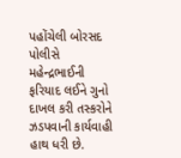પહોંચેલી બોરસદ પોલીસે મહેન્દ્રભાઈની ફરિયાદ લઈને ગુનો દાખલ કરી તસ્કરોને ઝડપવાની કાર્યવાહી હાથ ધરી છે.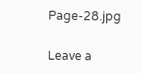Page-28.jpg

Leave a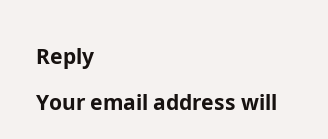Reply

Your email address will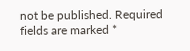not be published. Required fields are marked *